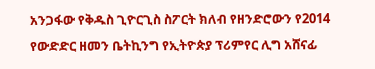አንጋፋው የቅዱስ ጊዮርጊስ ስፖርት ክለብ የዘንድሮውን የ2014 የውድድር ዘመን ቤትኪንግ የኢትዮጵያ ፕሪምየር ሊግ አሸናፊ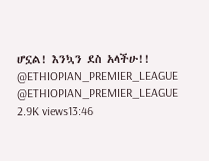ሆኗል! እንኳን ደስ አላችሁ!! @ETHIOPIAN_PREMIER_LEAGUE @ETHIOPIAN_PREMIER_LEAGUE 2.9K views13:46